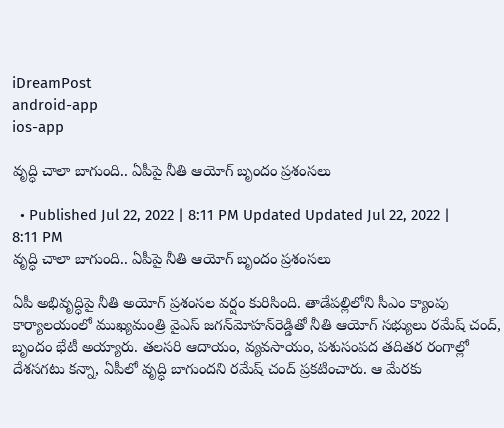iDreamPost
android-app
ios-app

వృద్ధి చాలా బాగుంది.. ఏపీపై నీతి ఆయోగ్‌ బృందం ప్రశంసలు

  • Published Jul 22, 2022 | 8:11 PM Updated Updated Jul 22, 2022 | 8:11 PM
వృద్ధి చాలా బాగుంది.. ఏపీపై నీతి ఆయోగ్‌ బృందం ప్రశంసలు

ఏపీ అభివృద్ధిపై నీతి అయోగ్ ప్ర‌శంస‌ల వ‌ర్షం కురిసింది. తాడేపల్లిలోని సీఎం క్యాంపు కార్యాలయంలో ముఖ్యమంత్రి వైఎస్‌ జగన్‌మోహన్‌రెడ్డితో నీతి ఆయోగ్‌ సభ్యులు రమేష్‌ చంద్, బృందం భేటీ అయ్యారు. తలసరి ఆదాయం, వ్యవసాయం, పశుసంపద తదితర రంగాల్లో దేశసగటు కన్నా, ఏపీలో వృద్ధి బాగుందని రమేష్‌ చంద్ ప్ర‌క‌టించారు. ఆ మేర‌కు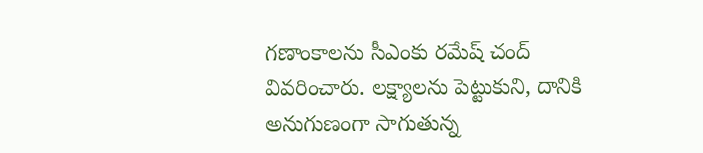గణాంకాలను సీఎంకు రమేష్‌ చంద్‌ వివరించారు. లక్ష్యాలను పెట్టుకుని, దానికి అనుగుణంగా సాగుతున్న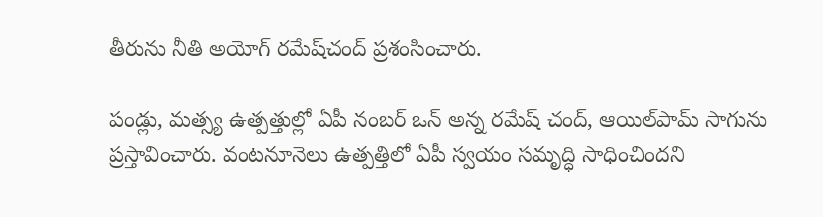తీరును నీతి అయోగ్ రమేష్‌చంద్‌ ప్రశంసించారు.

పండ్లు, మత్స్య ఉత్పత్తుల్లో ఏపీ నంబర్‌ ఒన్‌ అన్న రమేష్‌ చంద్‌, ఆయిల్‌పామ్‌ సాగును ప్ర‌స్తావించారు. వంటనూనెలు ఉత్పత్తిలో ఏపీ స్వయం సమృద్ధి సాధించిందని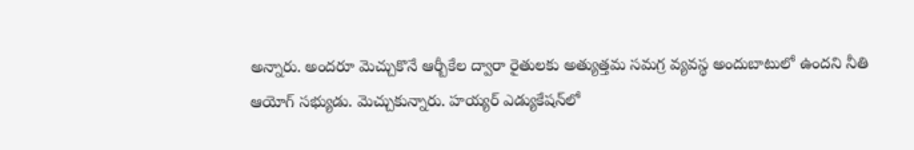అన్నారు. అంద‌రూ మెచ్చుకొనే ఆర్బీకేల ద్వారా రైతులకు అత్యుత్తమ సమగ్ర వ్యవస్థ అందుబాటులో ఉందని నీతి ఆయోగ్‌ సభ్యుడు. మెచ్చుకున్నారు. హయ్యర్‌ ఎడ్యుకేషన్‌లో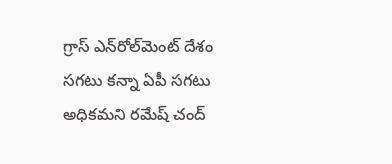గ్రాస్‌ ఎన్‌రోల్‌మెంట్‌ దేశం సగటు కన్నా ఏపీ సగటు అధికమని రమేష్‌ చంద్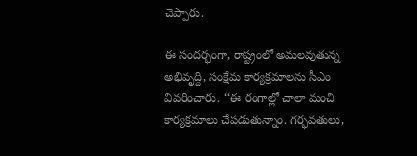చెప్పారు.

ఈ సంద‌ర్భంగా, రాష్ట్రంలో అమ‌ల‌వుతున్న అభివృద్ది, సంక్షేమ కార్యక్రమాలను సీఎం వివరించారు. ‘‘ఈ రంగాల్లో చాలా మంచి కార్యక్రమాలు చేపడుతున్నాం. గర్భవతులు,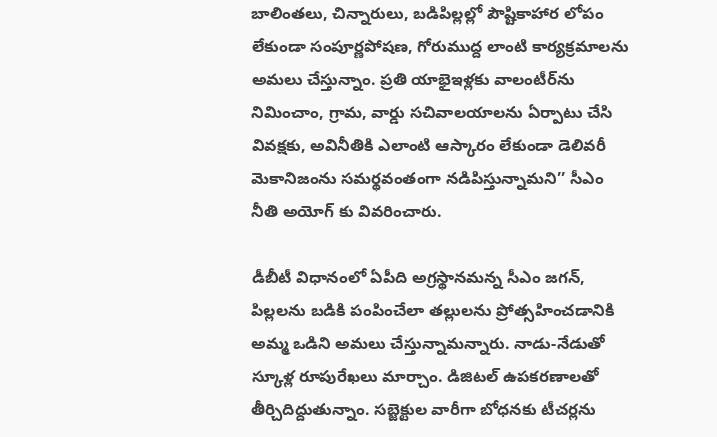బాలింతలు, చిన్నారులు, బడిపిల్లల్లో పౌష్టికాహార లోపం లేకుండా సంపూర్ణపోషణ, గోరుముద్ద లాంటి కార్యక్రమాలను అమలు చేస్తున్నాం. ప్రతి యాభైఇళ్లకు వాలంటీర్‌ను నిమించాం, గ్రామ, వార్డు సచివాలయాలను ఏర్పాటు చేసి వివక్షకు, అవినీతికి ఎలాంటి ఆస్కారం లేకుండా డెలివరీ మెకానిజంను సమర్థవంతంగా నడిపిస్తున్నామని’’ సీఎం నీతి అయోగ్ కు వివ‌రించారు.

డీబీటీ విధానంలో ఏపీది అగ్రస్థానమన్న సీఎం జ‌గ‌న్, పిల్లలను బడికి పంపించేలా తల్లులను ప్రోత్స‌హించ‌డానికి అమ్మ ఒడిని అమలు చేస్తున్నామన్నారు. నాడు-నేడుతో స్కూళ్ల రూపురేఖలు మార్చాం. డిజిటల్‌ ఉపకరణాలతో తీర్చిదిద్దుతున్నాం. సబ్జెక్టుల వారీగా బోధనకు టీచర్లను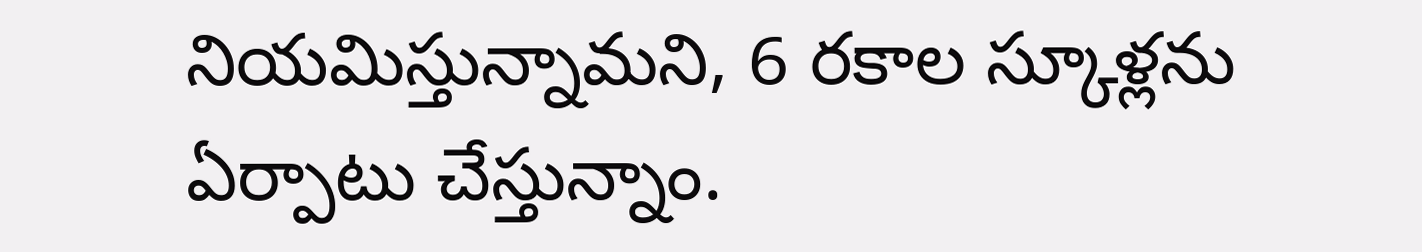నియమిస్తున్నామని, 6 రకాల స్కూళ్లను ఏర్పాటు చేస్తున్నాం.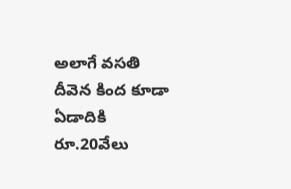అలాగే వసతి దీవెన కింద కూడా ఏడాదికి రూ.20వేలు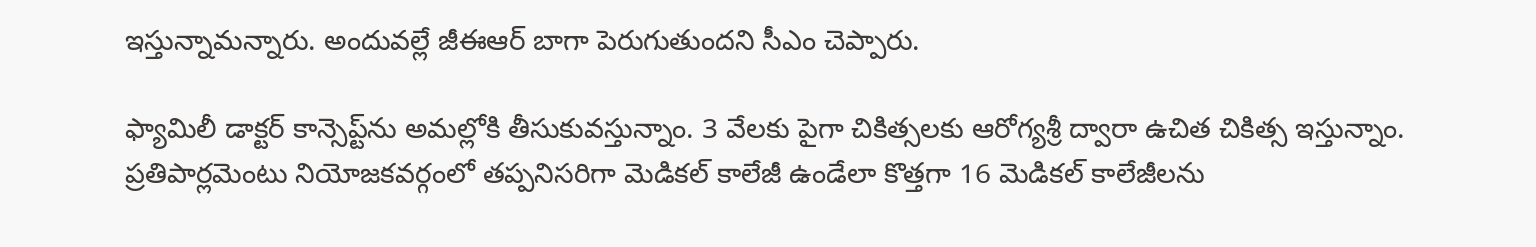ఇస్తున్నామన్నారు. అందువ‌ల్లే జీఈఆర్ బాగా పెరుగుతుందని సీఎం చెప్పారు.

ఫ్యామిలీ డాక్టర్‌ కాన్సెప్ట్‌ను అమల్లోకి తీసుకువస్తున్నాం. 3 వేలకు పైగా చికిత్సలకు ఆరోగ్యశ్రీ ద్వారా ఉచిత చికిత్స ఇస్తున్నాం. ప్రతిపార్లమెంటు నియోజకవర్గంలో తప్పనిసరిగా మెడికల్‌ కాలేజీ ఉండేలా కొత్తగా 16 మెడికల్‌ కాలేజీలను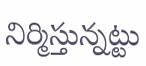నిర్మిస్తున్నట్టు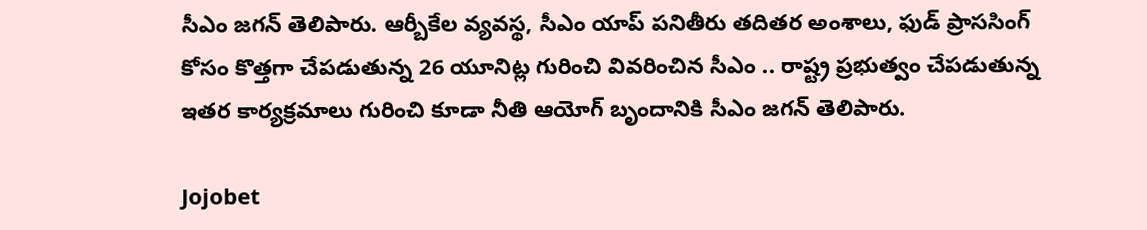సీఎం జ‌గ‌న్ తెలిపారు. ఆర్బీకేల వ్యవస్థ, సీఎం యాప్‌ పనితీరు తదితర అంశాలు, ఫుడ్‌ ప్రాససింగ్‌ కోసం కొత్తగా చేపడుతున్న 26 యూనిట్ల గురించి వివరించిన సీఎం .. రాష్ట్ర ప్రభుత్వం చేపడుతున్న ఇతర కార్యక్రమాలు గురించి కూడా నీతి ఆయోగ్‌ బృందానికి సీఎం జ‌గ‌న్ తెలిపారు.

Jojobet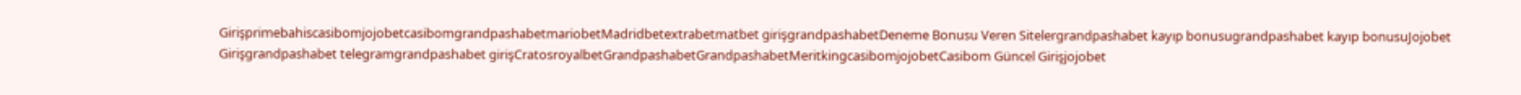GirişprimebahiscasibomjojobetcasibomgrandpashabetmariobetMadridbetextrabetmatbet girişgrandpashabetDeneme Bonusu Veren Sitelergrandpashabet kayıp bonusugrandpashabet kayıp bonusuJojobet Girişgrandpashabet telegramgrandpashabet girişCratosroyalbetGrandpashabetGrandpashabetMeritkingcasibomjojobetCasibom Güncel Girişjojobet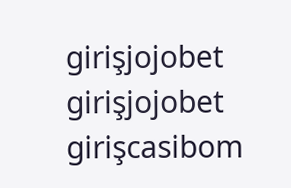girişjojobet girişjojobet girişcasibom